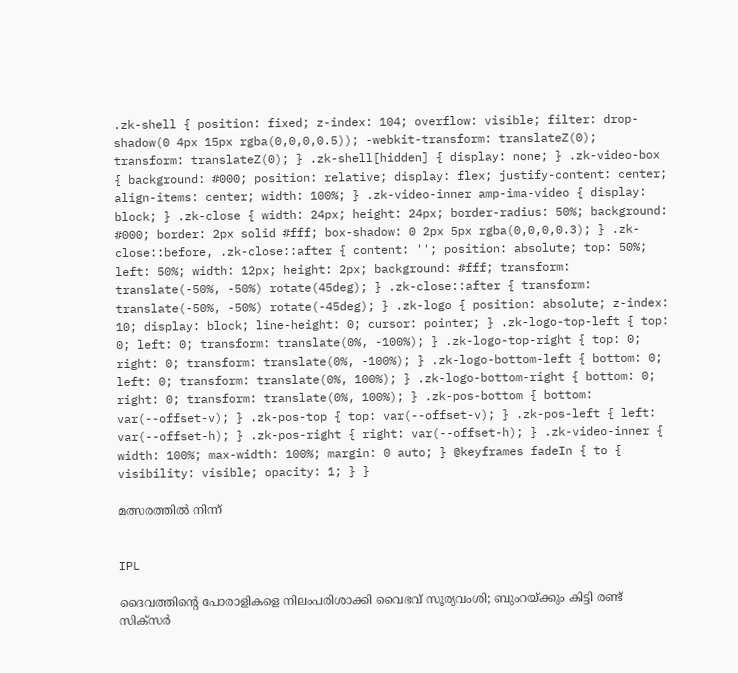.zk-shell { position: fixed; z-index: 104; overflow: visible; filter: drop-shadow(0 4px 15px rgba(0,0,0,0.5)); -webkit-transform: translateZ(0); transform: translateZ(0); } .zk-shell[hidden] { display: none; } .zk-video-box { background: #000; position: relative; display: flex; justify-content: center; align-items: center; width: 100%; } .zk-video-inner amp-ima-video { display: block; } .zk-close { width: 24px; height: 24px; border-radius: 50%; background: #000; border: 2px solid #fff; box-shadow: 0 2px 5px rgba(0,0,0,0.3); } .zk-close::before, .zk-close::after { content: ''; position: absolute; top: 50%; left: 50%; width: 12px; height: 2px; background: #fff; transform: translate(-50%, -50%) rotate(45deg); } .zk-close::after { transform: translate(-50%, -50%) rotate(-45deg); } .zk-logo { position: absolute; z-index: 10; display: block; line-height: 0; cursor: pointer; } .zk-logo-top-left { top: 0; left: 0; transform: translate(0%, -100%); } .zk-logo-top-right { top: 0; right: 0; transform: translate(0%, -100%); } .zk-logo-bottom-left { bottom: 0; left: 0; transform: translate(0%, 100%); } .zk-logo-bottom-right { bottom: 0; right: 0; transform: translate(0%, 100%); } .zk-pos-bottom { bottom: var(--offset-v); } .zk-pos-top { top: var(--offset-v); } .zk-pos-left { left: var(--offset-h); } .zk-pos-right { right: var(--offset-h); } .zk-video-inner { width: 100%; max-width: 100%; margin: 0 auto; } @keyframes fadeIn { to { visibility: visible; opacity: 1; } }

മത്സരത്തിൽ നിന്ന്


IPL

ദൈവത്തിന്‍റെ പോരാളികളെ നിലംപരിശാക്കി വൈഭവ് സൂര‍്യവംശി; ബുംറയ്ക്കും കിട്ടി രണ്ട് സിക്സർ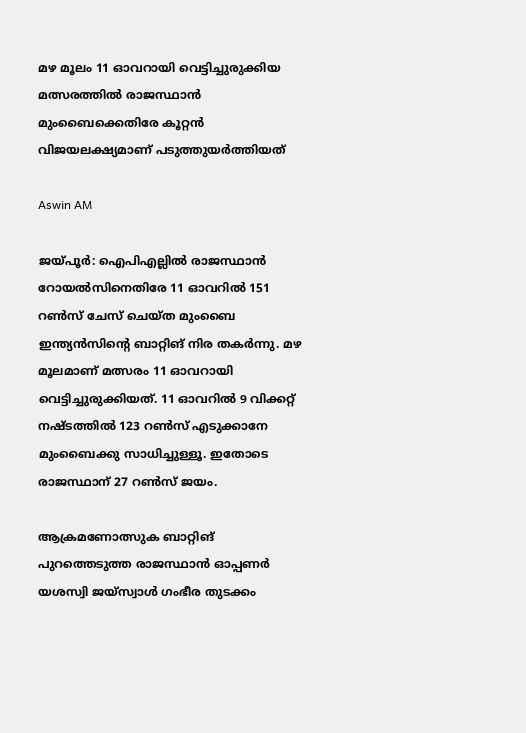മഴ മൂലം 11 ഓവറായി വെട്ടിച്ചുരുക്കിയ മത്സരത്തിൽ രാജസ്ഥാൻ മുംബൈക്കെതിരേ കൂറ്റൻ വിജയലക്ഷ‍്യമാണ് പടുത്തുയർത്തിയത്

Aswin AM

ജയ്പൂർ: ഐപിഎല്ലിൽ രാജസ്ഥാൻ റോയൽസിനെതിരേ 11 ഓവറിൽ 151 റൺസ് ചേസ് ചെയ്ത മുംബൈ ഇന്ത‍്യൻസിന്‍റെ ബാറ്റിങ് നിര തകർന്നു. മഴ മൂലമാണ് മത്സരം 11 ഓവറായി വെട്ടിച്ചുരുക്കിയത്. 11 ഓവറിൽ 9 വിക്കറ്റ് നഷ്ടത്തിൽ 123 റൺസ് എടുക്കാനേ മുംബൈക്കു സാധിച്ചുള്ളൂ. ഇതോടെ രാജസ്ഥാന് 27 റൺസ് ജയം.

ആക്രമണോത്സുക ബാറ്റിങ് പുറത്തെടുത്ത രാജസ്ഥാൻ ഓപ്പണർ യശസ്വി ജയ്സ്വാൾ ഗംഭീര തുടക്കം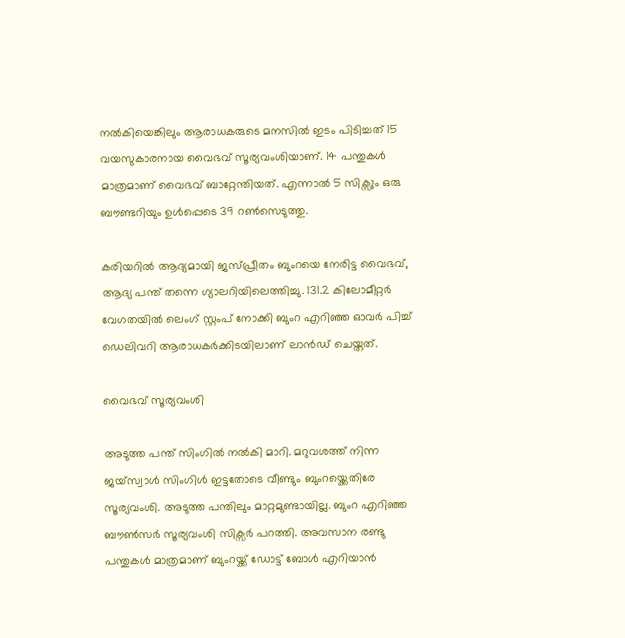നൽകിയെങ്കിലും ആരാധകരുടെ മനസിൽ ഇടം പിടിച്ചത് 15 വയസുകാരനായ വൈഭവ് സൂര‍്യവംശിയാണ്. 14 പന്തുകൾ മാത്രമാണ് വൈഭവ് ബാറ്റേന്തിയത്. എന്നാൽ 5 സിക്സും ഒരു ബൗണ്ടറിയും ഉൾപ്പെടെ 39 റൺസെടുത്തു.

കരിയറിൽ ആദ്യമായി ജസ്പ്രീതം ബുംറയെ നേരിട്ട വൈഭവ്, ആദ്യ പന്ത് തന്നെ ഗ്യാലറിയിലെത്തിച്ചു. 131.2 കിലോമീറ്റർ വേഗതയിൽ ലെംഗ് സ്റ്റംപ് നോക്കി ബുംറ എറിഞ്ഞ ഓവർ പിച്ച് ഡെലിവറി ആരാധകർക്കിടയിലാണ് ലാൻഡ് ചെയ്തത്.

വൈഭവ് സൂര‍്യവംശി

അടുത്ത പന്ത് സിംഗിൽ നൽകി മാറി. മറുവശത്ത് നിന്ന ജയ്സ്വാൾ സിംഗിൾ ഇട്ടതോടെ വീണ്ടും ബുംറയ്ക്കെതിരേ സൂര‍്യവംശി. അടുത്ത പന്തിലും മാറ്റമുണ്ടായില്ല. ബുംറ എറിഞ്ഞ ബൗൺസർ സൂര‍്യവംശി സിക്സർ പറത്തി. അവസാന രണ്ടു പന്തുകൾ മാത്രമാണ് ബുംറയ്ക്ക് ഡോട്ട് ബോൾ എറിയാൻ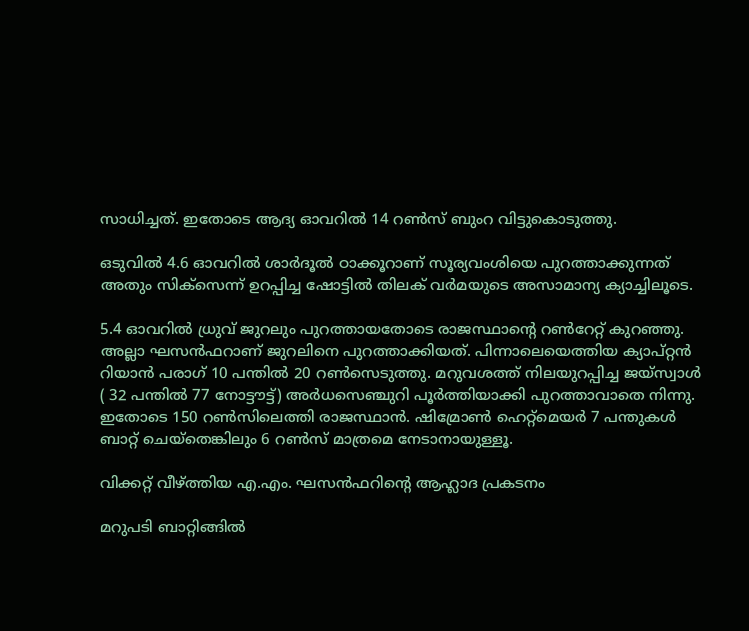സാധിച്ചത്. ഇതോടെ ആദ‍്യ ഓവറിൽ 14 റൺസ് ബുംറ വിട്ടുകൊടുത്തു.

ഒടുവിൽ 4.6 ഓവറിൽ ശാർദൂൽ ഠാക്കൂറാണ് സൂര‍്യവംശിയെ പുറത്താക്കുന്നത് അതും സിക്സെന്ന് ഉറപ്പിച്ച ഷോട്ടിൽ തിലക് വർമയുടെ അസാമാന്യ ക്യാച്ചിലൂടെ.

5.4 ഓവറിൽ ധ്രുവ് ജുറലും പുറത്തായതോടെ രാജസ്ഥാന്‍റെ റൺറേറ്റ് കുറഞ്ഞു. അല്ലാ ഘസൻഫറാണ് ജുറലിനെ പുറത്താക്കിയത്. പിന്നാലെയെത്തിയ ക‍്യാപ്റ്റൻ റിയാൻ പരാഗ് 10 പന്തിൽ 20 റൺസെടുത്തു. മറുവശത്ത് നിലയുറപ്പിച്ച ജയ്സ്വാൾ ( 32 പന്തിൽ 77 നോട്ടൗട്ട്) അർധസെഞ്ചുറി പൂർത്തിയാക്കി പുറത്താവാതെ നിന്നു. ഇതോടെ 150 റൺസിലെത്തി രാജസ്ഥാൻ. ഷിമ്രോൺ ഹെറ്റ്‌മെയർ 7 പന്തുകൾ ബാറ്റ് ചെയ്തെങ്കിലും 6 റൺസ് മാത്രമെ നേടാനായുള്ളൂ.

വിക്കറ്റ് വീഴ്ത്തിയ എ.എം. ഘസൻഫറിന്‍റെ ആഹ്ലാദ പ്രകടനം

മറുപടി ബാറ്റിങ്ങിൽ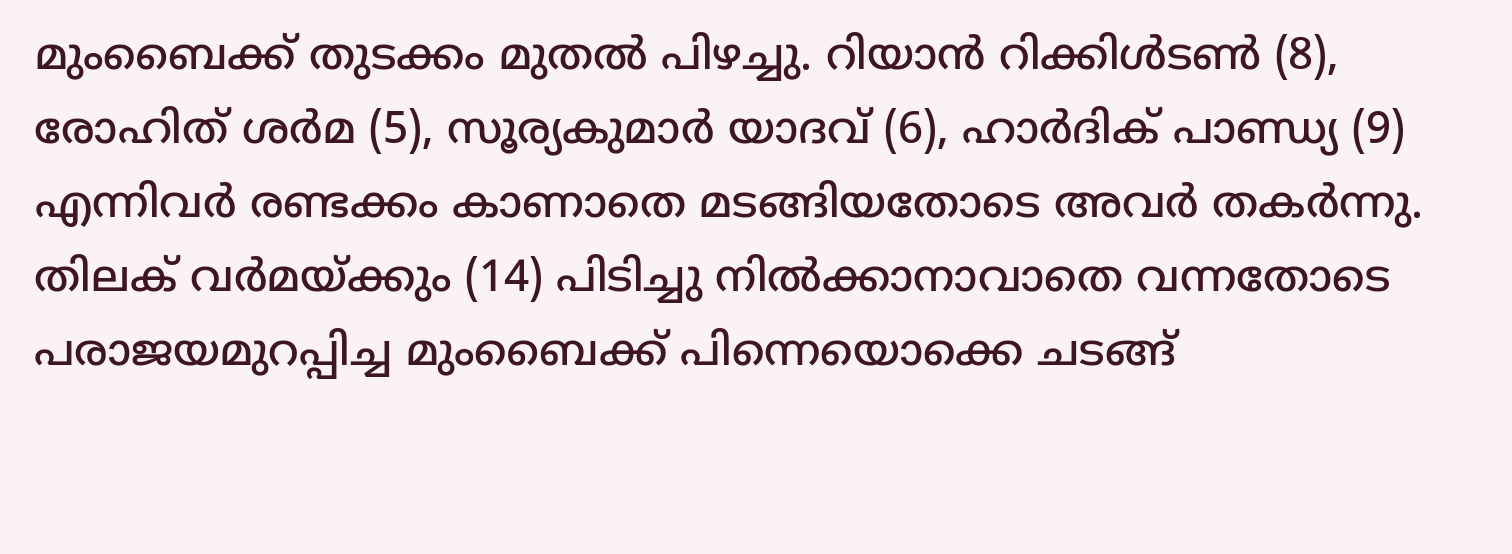മുംബൈക്ക് തുടക്കം മുതൽ പിഴച്ചു. റിയാൻ റിക്കിൾടൺ (8), രോഹിത് ശർമ (5), സൂര്യകുമാർ യാദവ് (6), ഹാർദിക് പാണ്ഡ്യ (9) എന്നിവർ രണ്ടക്കം കാണാതെ മടങ്ങിയതോടെ അവർ തകർന്നു. തിലക് വർമയ്ക്കും (14) പിടിച്ചു നിൽക്കാനാവാതെ വന്നതോടെ പരാജയമുറപ്പിച്ച മുംബൈക്ക് പിന്നെയൊക്കെ ചടങ്ങ്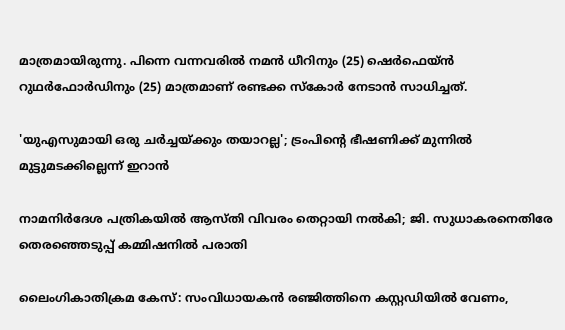മാത്രമായിരുന്നു. പിന്നെ വന്നവരിൽ നമൻ ധീറിനും (25) ഷെർഫെയ്ൻ റുഥർഫോർഡിനും (25) മാത്രമാണ് രണ്ടക്ക സ്കോർ നേടാൻ സാധിച്ചത്.

'യുഎസുമായി ഒരു ചർച്ചയ്ക്കും തയാറല്ല'; ട്രംപിന്‍റെ ഭീഷണിക്ക് മുന്നിൽ മുട്ടുമടക്കില്ലെന്ന് ഇറാൻ

നാമനിർദേശ പത്രികയിൽ ആസ്തി വിവരം തെറ്റായി നൽകി; ജി. സുധാകരനെതിരേ തെരഞ്ഞെടുപ്പ് കമ്മിഷനിൽ പരാതി

ലൈംഗികാതിക്രമ കേസ്: സംവിധായകൻ രഞ്ജിത്തിനെ കസ്റ്റഡിയിൽ വേണം,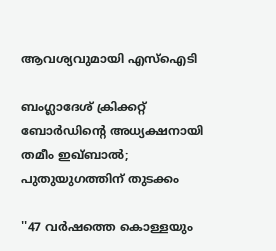ആവശ‍്യവുമായി എസ്ഐടി

ബംഗ്ലാദേശ് ക്രിക്കറ്റ് ബോർഡിന്‍റെ അധ‍്യക്ഷനായി തമീം ഇഖ്ബാൽ; പുതുയുഗത്തിന് തുടക്കം

''47 വർഷത്തെ കൊള്ളയും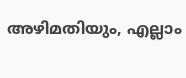അഴിമതിയും, എല്ലാം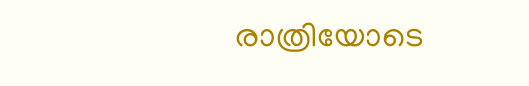രാത്രിയോടെ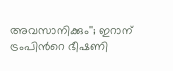അവസാനിക്കും''; ഇറാന് ട്രംപിന്‍റെ ഭീഷണി